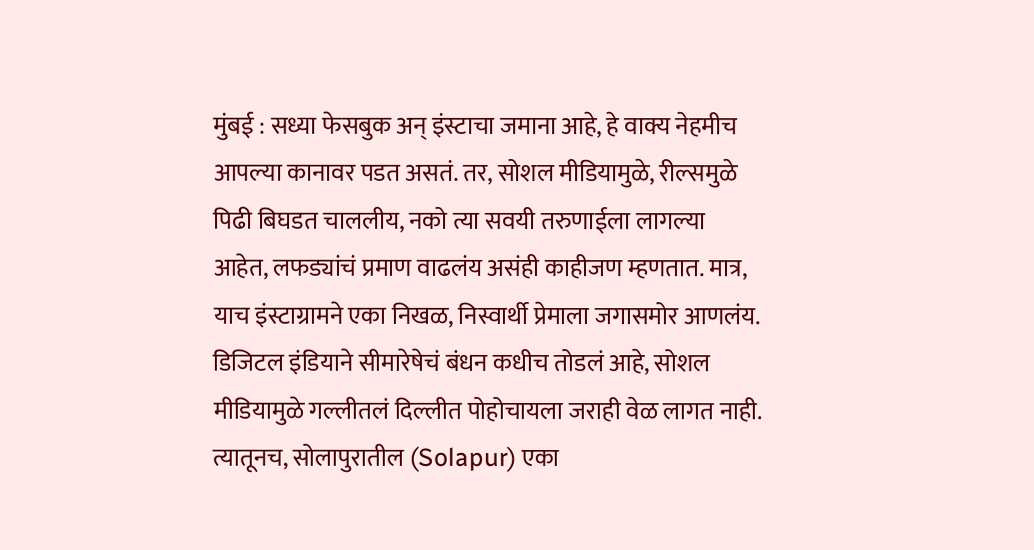मुंबई : सध्या फेसबुक अन् इंस्टाचा जमाना आहे, हे वाक्य नेहमीच आपल्या कानावर पडत असतं. तर, सोशल मीडियामुळे, रील्समुळे पिढी बिघडत चाललीय, नको त्या सवयी तरुणाईला लागल्या आहेत, लफड्यांचं प्रमाण वाढलंय असंही काहीजण म्हणतात. मात्र, याच इंस्टाग्रामने एका निखळ, निस्वार्थी प्रेमाला जगासमोर आणलंय. डिजिटल इंडियाने सीमारेषेचं बंधन कधीच तोडलं आहे, सोशल मीडियामुळे गल्लीतलं दिल्लीत पोहोचायला जराही वेळ लागत नाही. त्यातूनच, सोलापुरातील (Solapur) एका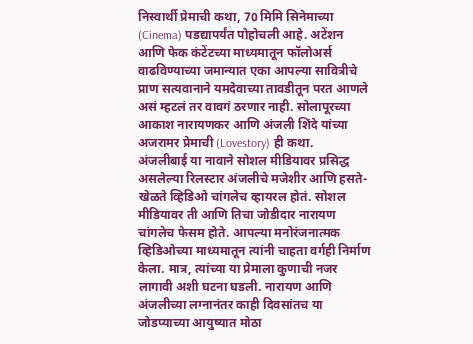निस्वार्थी प्रेमाची कथा, 70 मिमि सिनेमाच्या (Cinema) पडद्यापर्यंत पोहोचली आहे. अटेंशन आणि फेक कंटेंटच्या माध्यमातून फॉलोअर्स वाढविण्याच्या जमान्यात एका आपल्या सावित्रीचे प्राण सत्यवानाने यमदेवाच्या तावडीतून परत आणले असं म्हटलं तर वावगं ठरणार नाही. सोलापूरच्या आकाश नारायणकर आणि अंजली शिंदे यांच्या अजरामर प्रेमाची (Lovestory) ही कथा.
अंजलीबाई या नावाने सोशल मीडियावर प्रसिद्ध असलेल्या रिलस्टार अंजलीचे मजेशीर आणि हसते-खेळते व्हिडिओ चांगलेच व्हायरल होतं. सोशल मीडियावर ती आणि तिचा जोडीदार नारायण चांगलेच फेसम होते. आपल्या मनोरंजनात्मक व्हिडिओच्या माध्यमातून त्यांनी चाहता वर्गही निर्माण केला. मात्र, त्यांच्या या प्रेमाला कुणाची नजर लागावी अशी घटना घडली. नारायण आणि अंजलीच्या लग्नानंतर काही दिवसांतच या जोडप्याच्या आयुष्यात मोठा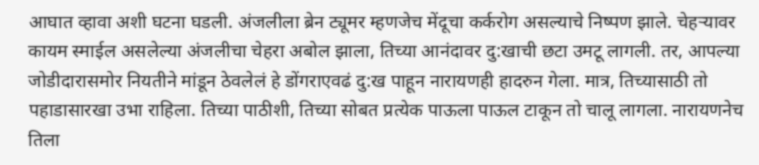आघात व्हावा अशी घटना घडली. अंजलीला ब्रेन ट्यूमर म्हणजेच मेंदूचा कर्करोग असल्याचे निष्पण झाले. चेहऱ्यावर कायम स्माईल असलेल्या अंजलीचा चेहरा अबोल झाला, तिच्या आनंदावर दु:खाची छटा उमटू लागली. तर, आपल्या जोडीदारासमोर नियतीने मांडून ठेवलेलं हे डोंगराएवढं दु:ख पाहून नारायणही हादरुन गेला. मात्र, तिच्यासाठी तो पहाडासारखा उभा राहिला. तिच्या पाठीशी, तिच्या सोबत प्रत्येक पाऊला पाऊल टाकून तो चालू लागला. नारायणनेच तिला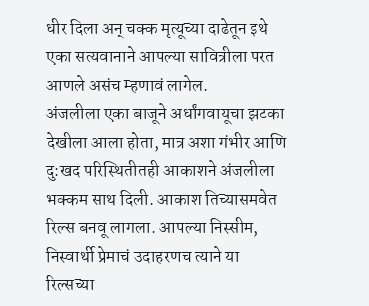धीर दिला अन् चक्क मृत्यूच्या दाढेतून इथे एका सत्यवानाने आपल्या सावित्रीला परत आणले असंच म्हणावं लागेल.
अंजलीला एका बाजूने अर्धांगवायूचा झटका देखीला आला होता, मात्र अशा गंभीर आणि दु:खद परिस्थितीतही आकाशने अंजलीला भक्कम साथ दिली. आकाश तिच्यासमवेत रिल्स बनवू लागला. आपल्या निस्सीम, निस्वार्थी प्रेमाचं उदाहरणच त्याने या रिल्सच्या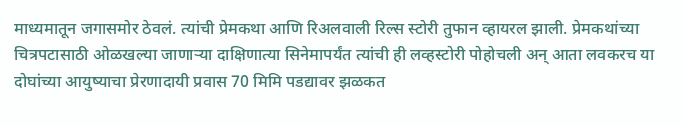माध्यमातून जगासमोर ठेवलं. त्यांची प्रेमकथा आणि रिअलवाली रिल्स स्टोरी तुफान व्हायरल झाली. प्रेमकथांच्या चित्रपटासाठी ओळखल्या जाणाऱ्या दाक्षिणात्या सिनेमापर्यंत त्यांची ही लव्हस्टोरी पोहोचली अन् आता लवकरच या दोघांच्या आयुष्याचा प्रेरणादायी प्रवास 70 मिमि पडद्यावर झळकत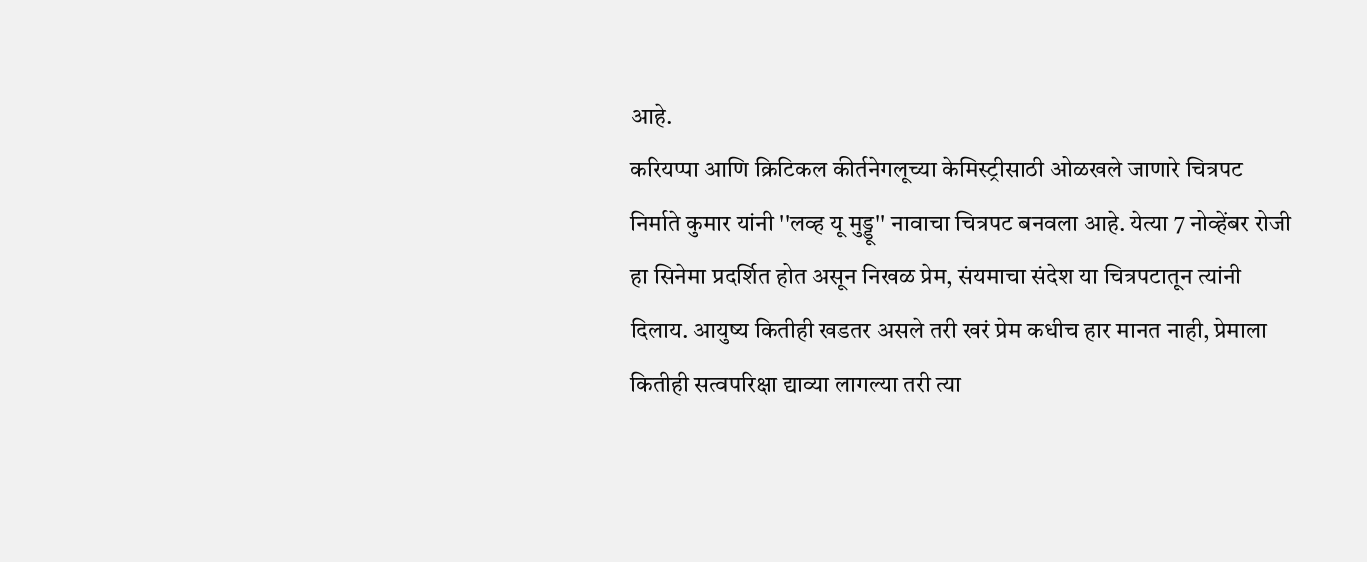आहे.
करियप्पा आणि क्रिटिकल कीर्तनेगलूच्या केमिस्ट्रीसाठी ओळखले जाणारे चित्रपट निर्माते कुमार यांनी ''लव्ह यू मुड्डू'' नावाचा चित्रपट बनवला आहे. येत्या 7 नोव्हेंबर रोजी हा सिनेमा प्रदर्शित होत असून निखळ प्रेम, संयमाचा संदेश या चित्रपटातून त्यांनी दिलाय. आयुष्य कितीही खडतर असले तरी खरं प्रेम कधीच हार मानत नाही, प्रेमाला कितीही सत्वपरिक्षा द्याव्या लागल्या तरी त्या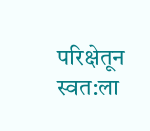परिक्षेतून स्वत:ला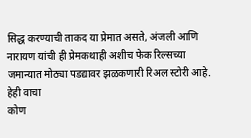सिद्ध करण्याची ताकद या प्रेमात असते, अंजली आणि नारायण यांची ही प्रेमकथाही अशीच फेक रिल्सच्या जमान्यात मोठ्या पडद्यावर झळकणारी रिअल स्टोरी आहे.
हेही वाचा
कोण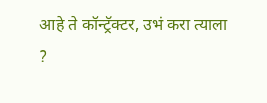आहे ते कॉन्ट्रॅक्टर, उभं करा त्याला ?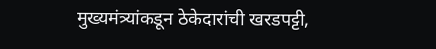मुख्यमंत्र्यांकडून ठेकेदारांची खरडपट्टी,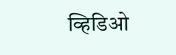व्हिडिओ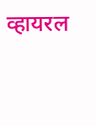व्हायरल